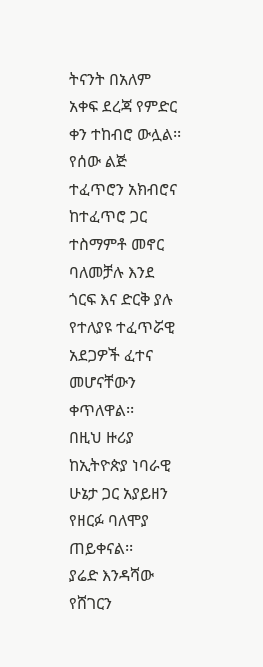ትናንት በአለም አቀፍ ደረጃ የምድር ቀን ተከብሮ ውሏል፡፡
የሰው ልጅ ተፈጥሮን አክብሮና ከተፈጥሮ ጋር ተስማምቶ መኖር ባለመቻሉ እንደ ጎርፍ እና ድርቅ ያሉ የተለያዩ ተፈጥሯዊ አደጋዎች ፈተና መሆናቸውን ቀጥለዋል፡፡
በዚህ ዙሪያ ከኢትዮጵያ ነባራዊ ሁኔታ ጋር አያይዘን የዘርፉ ባለሞያ ጠይቀናል፡፡
ያሬድ እንዳሻው
የሸገርን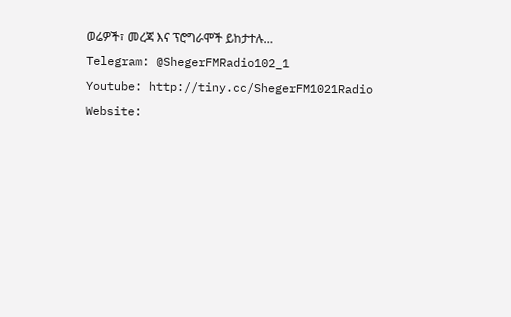ወሬዎች፣ መረጃ እና ፕሮግራሞች ይከታተሉ…
Telegram: @ShegerFMRadio102_1
Youtube: http://tiny.cc/ShegerFM1021Radio
Website: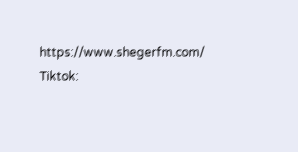https://www.shegerfm.com/
Tiktok: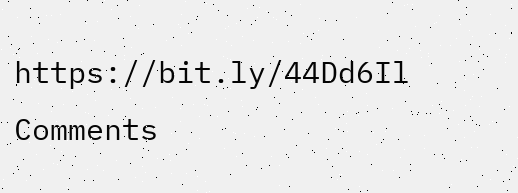https://bit.ly/44Dd6Il
Comments